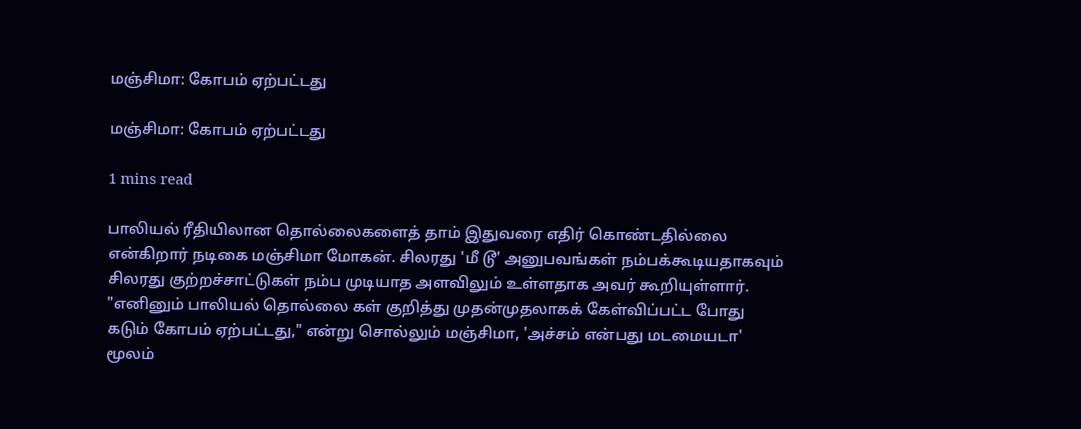மஞ்சிமா: கோபம் ஏற்பட்டது

மஞ்சிமா: கோபம் ஏற்பட்டது

1 mins read

பாலியல் ரீதியிலான தொல்லைகளைத் தாம் இதுவரை எதிர் கொண்டதில்லை என்கிறார் நடிகை மஞ்சிமா மோகன். சிலரது 'மீ டூ' அனுபவங்கள் நம்பக்கூடியதாகவும் சிலரது குற்றச்சாட்டுகள் நம்ப முடியாத அளவிலும் உள்ளதாக அவர் கூறியுள்ளார். "எனினும் பாலியல் தொல்லை கள் குறித்து முதன்முதலாகக் கேள்விப்பட்ட போது கடும் கோபம் ஏற்பட்டது," என்று சொல்லும் மஞ்சிமா, 'அச்சம் என்பது மடமையடா' மூலம்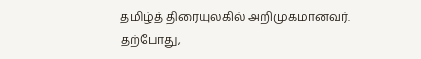தமிழ்த் திரையுலகில் அறிமுகமானவர். தற்போது,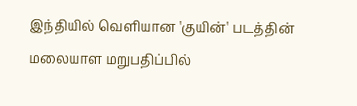இந்தியில் வெளியான 'குயின்' படத்தின் மலையாள மறுபதிப்பில்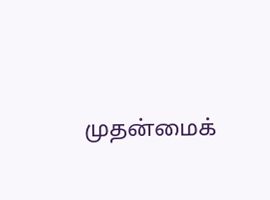முதன்மைக்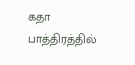கதா பாத்திரத்தில்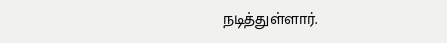நடித்துள்ளார்.